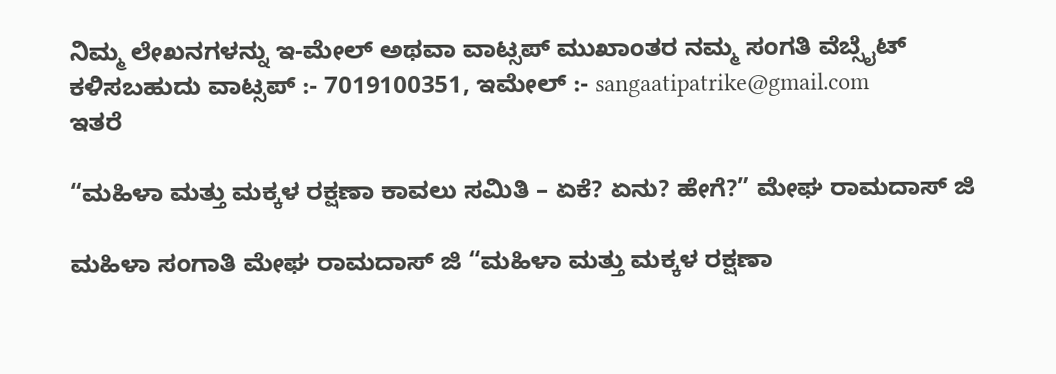ನಿಮ್ಮ ಲೇಖನಗಳನ್ನು ಇ-ಮೇಲ್ ಅಥವಾ ವಾಟ್ಸಪ್ ಮುಖಾಂತರ ನಮ್ಮ ಸಂಗತಿ ವೆಬ್ಸೈಟ್ ಕಳಿಸಬಹುದು ವಾಟ್ಸಪ್‌ :- 7019100351, ಇಮೇಲ್ :- sangaatipatrike@gmail.com
ಇತರೆ

“ಮಹಿಳಾ ಮತ್ತು ಮಕ್ಕಳ ರಕ್ಷಣಾ ಕಾವಲು ಸಮಿತಿ – ಏಕೆ? ಏನು? ಹೇಗೆ?” ಮೇಘ ರಾಮದಾಸ್ ಜಿ

ಮಹಿಳಾ ಸಂಗಾತಿ ಮೇಘ ರಾಮದಾಸ್ ಜಿ “ಮಹಿಳಾ ಮತ್ತು ಮಕ್ಕಳ ರಕ್ಷಣಾ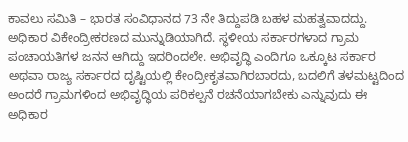ಕಾವಲು ಸಮಿತಿ – ಭಾರತ ಸಂವಿಧಾನದ 73 ನೇ ತಿದ್ದುಪಡಿ ಬಹಳ ಮಹತ್ವವಾದದ್ದು. ಅಧಿಕಾರ ವಿಕೇಂದ್ರೀಕರಣದ ಮುನ್ನುಡಿಯಾಗಿದೆ. ಸ್ಥಳೀಯ ಸರ್ಕಾರಗಳಾದ ಗ್ರಾಮ ಪಂಚಾಯತಿಗಳ ಜನನ ಆಗಿದ್ದು ಇದರಿಂದಲೇ. ಅಭಿವೃದ್ಧಿ ಎಂದಿಗೂ ಒಕ್ಕೂಟ ಸರ್ಕಾರ ಅಥವಾ ರಾಜ್ಯ ಸರ್ಕಾರದ ದೃಷ್ಟಿಯಲ್ಲಿ ಕೇಂದ್ರೀಕೃತವಾಗಿರಬಾರದು, ಬದಲಿಗೆ ತಳಮಟ್ಟದಿಂದ ಅಂದರೆ ಗ್ರಾಮಗಳಿಂದ ಅಭಿವೃದ್ಧಿಯ ಪರಿಕಲ್ಪನೆ ರಚನೆಯಾಗಬೇಕು ಎನ್ನುವುದು ಈ ಅಧಿಕಾರ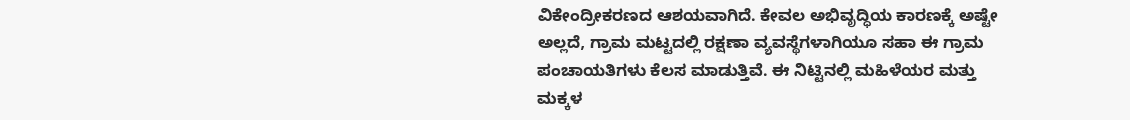ವಿಕೇಂದ್ರೀಕರಣದ ಆಶಯವಾಗಿದೆ. ಕೇವಲ ಅಭಿವೃದ್ಧಿಯ ಕಾರಣಕ್ಕೆ ಅಷ್ಟೇ ಅಲ್ಲದೆ, ಗ್ರಾಮ ಮಟ್ಟದಲ್ಲಿ ರಕ್ಷಣಾ ವ್ಯವಸ್ಥೆಗಳಾಗಿಯೂ ಸಹಾ ಈ ಗ್ರಾಮ ಪಂಚಾಯತಿಗಳು ಕೆಲಸ ಮಾಡುತ್ತಿವೆ. ಈ ನಿಟ್ಟಿನಲ್ಲಿ ಮಹಿಳೆಯರ ಮತ್ತು ಮಕ್ಕಳ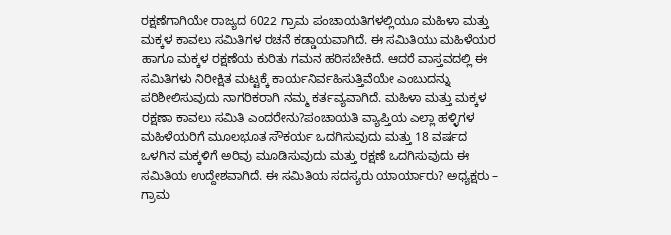ರಕ್ಷಣೆಗಾಗಿಯೇ ರಾಜ್ಯದ 6022 ಗ್ರಾಮ ಪಂಚಾಯತಿಗಳಲ್ಲಿಯೂ ಮಹಿಳಾ ಮತ್ತು ಮಕ್ಕಳ ಕಾವಲು ಸಮಿತಿಗಳ ರಚನೆ ಕಡ್ಡಾಯವಾಗಿದೆ. ಈ ಸಮಿತಿಯು ಮಹಿಳೆಯರ ಹಾಗೂ ಮಕ್ಕಳ ರಕ್ಷಣೆಯ ಕುರಿತು ಗಮನ ಹರಿಸಬೇಕಿದೆ. ಆದರೆ ವಾಸ್ತವದಲ್ಲಿ ಈ ಸಮಿತಿಗಳು ನಿರೀಕ್ಷಿತ ಮಟ್ಟಕ್ಕೆ ಕಾರ್ಯನಿರ್ವಹಿಸುತ್ತಿವೆಯೇ ಎಂಬುದನ್ನು ಪರಿಶೀಲಿಸುವುದು ನಾಗರಿಕರಾಗಿ ನಮ್ಮ ಕರ್ತವ್ಯವಾಗಿದೆ. ಮಹಿಳಾ ಮತ್ತು ಮಕ್ಕಳ ರಕ್ಷಣಾ ಕಾವಲು ಸಮಿತಿ ಎಂದರೇನು?ಪಂಚಾಯತಿ ವ್ಯಾಪ್ತಿಯ ಎಲ್ಲಾ ಹಳ್ಳಿಗಳ ಮಹಿಳೆಯರಿಗೆ ಮೂಲಭೂತ ಸೌಕರ್ಯ ಒದಗಿಸುವುದು ಮತ್ತು 18 ವರ್ಷದ ಒಳಗಿನ ಮಕ್ಕಳಿಗೆ ಅರಿವು ಮೂಡಿಸುವುದು ಮತ್ತು ರಕ್ಷಣೆ ಒದಗಿಸುವುದು ಈ ಸಮಿತಿಯ ಉದ್ದೇಶವಾಗಿದೆ. ಈ ಸಮಿತಿಯ ಸದಸ್ಯರು ಯಾರ್ಯಾರು? ಅಧ್ಯಕ್ಷರು – ಗ್ರಾಮ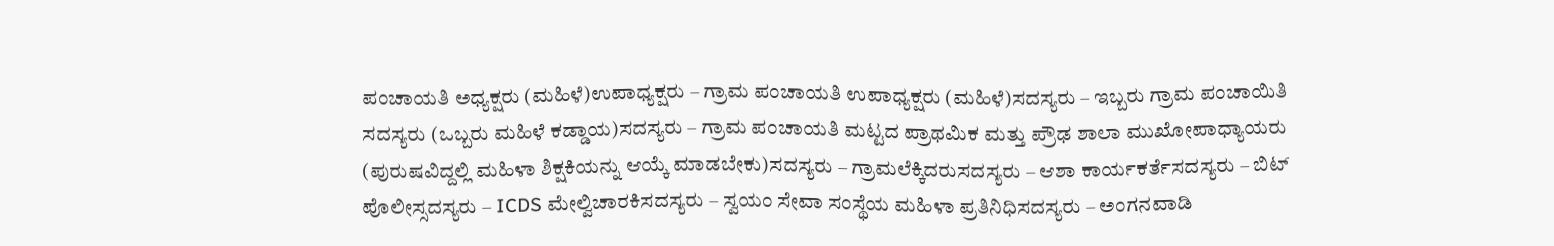ಪಂಚಾಯತಿ ಅಧ್ಯಕ್ಷರು (ಮಹಿಳೆ)ಉಪಾಧ್ಯಕ್ಷರು – ಗ್ರಾಮ ಪಂಚಾಯತಿ ಉಪಾಧ್ಯಕ್ಷರು (ಮಹಿಳೆ)ಸದಸ್ಯರು – ಇಬ್ಬರು ಗ್ರಾಮ ಪಂಚಾಯಿತಿ ಸದಸ್ಯರು (ಒಬ್ಬರು ಮಹಿಳೆ ಕಡ್ಡಾಯ)ಸದಸ್ಯರು – ಗ್ರಾಮ ಪಂಚಾಯತಿ ಮಟ್ಟದ ಪ್ರಾಥಮಿಕ ಮತ್ತು ಪ್ರೌಢ ಶಾಲಾ ಮುಖೋಪಾಧ್ಯಾಯರು (ಪುರುಷವಿದ್ದಲ್ಲಿ ಮಹಿಳಾ ಶಿಕ್ಷಕಿಯನ್ನು ಆಯ್ಕೆ ಮಾಡಬೇಕು)ಸದಸ್ಯರು – ಗ್ರಾಮಲೆಕ್ಕಿದರುಸದಸ್ಯರು – ಆಶಾ ಕಾರ್ಯಕರ್ತೆಸದಸ್ಯರು – ಬಿಟ್ ಪೊಲೀಸ್ಸದಸ್ಯರು – ICDS ಮೇಲ್ವಿಚಾರಕಿಸದಸ್ಯರು – ಸ್ವಯಂ ಸೇವಾ ಸಂಸ್ಥೆಯ ಮಹಿಳಾ ಪ್ರತಿನಿಧಿಸದಸ್ಯರು – ಅಂಗನವಾಡಿ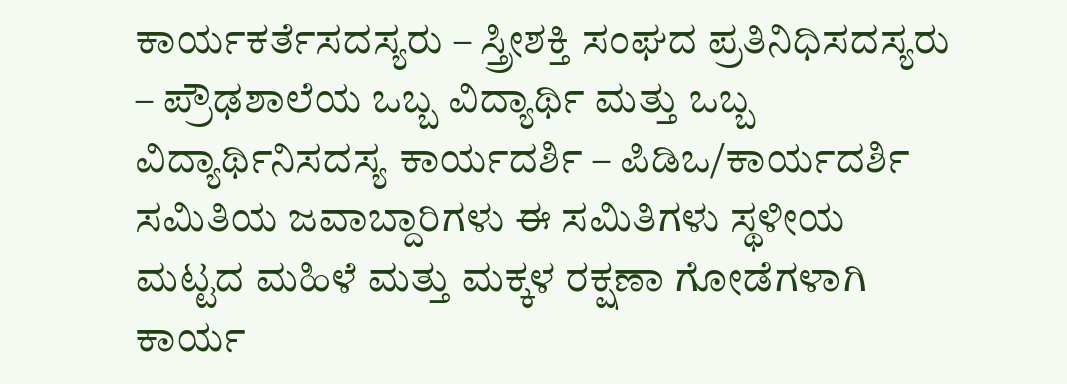ಕಾರ್ಯಕರ್ತೆಸದಸ್ಯರು – ಸ್ತ್ರೀಶಕ್ತಿ ಸಂಘದ ಪ್ರತಿನಿಧಿಸದಸ್ಯರು – ಪ್ರೌಢಶಾಲೆಯ ಒಬ್ಬ ವಿದ್ಯಾರ್ಥಿ ಮತ್ತು ಒಬ್ಬ ವಿದ್ಯಾರ್ಥಿನಿಸದಸ್ಯ ಕಾರ್ಯದರ್ಶಿ – ಪಿಡಿಒ/ಕಾರ್ಯದರ್ಶಿ ಸಮಿತಿಯ ಜವಾಬ್ದಾರಿಗಳು ಈ ಸಮಿತಿಗಳು ಸ್ಥಳೀಯ ಮಟ್ಟದ ಮಹಿಳೆ ಮತ್ತು ಮಕ್ಕಳ ರಕ್ಷಣಾ ಗೋಡೆಗಳಾಗಿ ಕಾರ್ಯ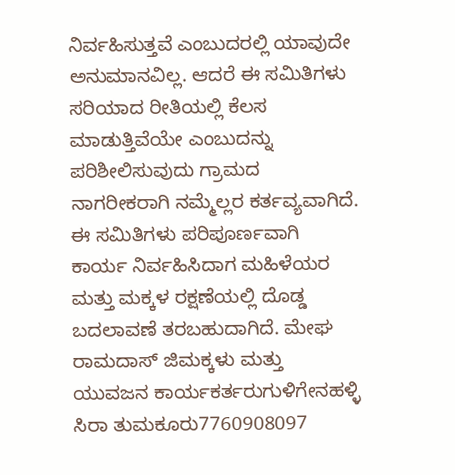ನಿರ್ವಹಿಸುತ್ತವೆ ಎಂಬುದರಲ್ಲಿ ಯಾವುದೇ ಅನುಮಾನವಿಲ್ಲ. ಆದರೆ ಈ ಸಮಿತಿಗಳು ಸರಿಯಾದ ರೀತಿಯಲ್ಲಿ ಕೆಲಸ ಮಾಡುತ್ತಿವೆಯೇ ಎಂಬುದನ್ನು ಪರಿಶೀಲಿಸುವುದು ಗ್ರಾಮದ ನಾಗರೀಕರಾಗಿ ನಮ್ಮೆಲ್ಲರ ಕರ್ತವ್ಯವಾಗಿದೆ. ಈ ಸಮಿತಿಗಳು ಪರಿಪೂರ್ಣವಾಗಿ ಕಾರ್ಯ ನಿರ್ವಹಿಸಿದಾಗ ಮಹಿಳೆಯರ ಮತ್ತು ಮಕ್ಕಳ ರಕ್ಷಣೆಯಲ್ಲಿ ದೊಡ್ಡ ಬದಲಾವಣೆ ತರಬಹುದಾಗಿದೆ. ಮೇಘ ರಾಮದಾಸ್ ಜಿಮಕ್ಕಳು ಮತ್ತು ಯುವಜನ ಕಾರ್ಯಕರ್ತರುಗುಳಿಗೇನಹಳ್ಳಿ ಸಿರಾ ತುಮಕೂರು7760908097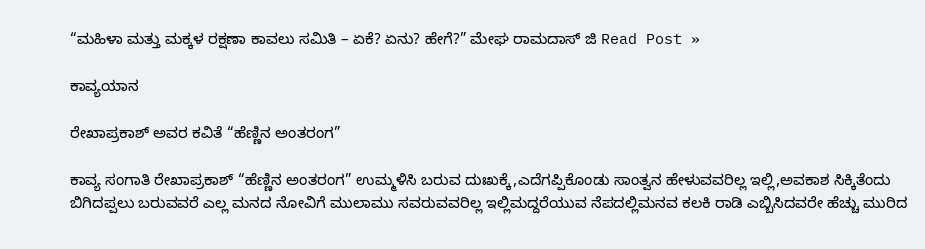“ಮಹಿಳಾ ಮತ್ತು ಮಕ್ಕಳ ರಕ್ಷಣಾ ಕಾವಲು ಸಮಿತಿ – ಏಕೆ? ಏನು? ಹೇಗೆ?” ಮೇಘ ರಾಮದಾಸ್ ಜಿ Read Post »

ಕಾವ್ಯಯಾನ

ರೇಖಾಪ್ರಕಾಶ್ ಅವರ ಕವಿತೆ “ಹೆಣ್ಣಿನ ಅಂತರಂಗ”

ಕಾವ್ಯ ಸಂಗಾತಿ ರೇಖಾಪ್ರಕಾಶ್ “ಹೆಣ್ಣಿನ ಅಂತರಂಗ” ಉಮ್ಮಳಿಸಿ ಬರುವ ದುಃಖಕ್ಕೆ,ಎದೆಗಪ್ಪಿಕೊಂಡು ಸಾಂತ್ವನ ಹೇಳುವವರಿಲ್ಲ ಇಲ್ಲಿ,ಅವಕಾಶ ಸಿಕ್ಕಿತೆಂದು ಬಿಗಿದಪ್ಪಲು ಬರುವವರೆ ಎಲ್ಲ ಮನದ ನೋವಿಗೆ ಮುಲಾಮು ಸವರುವವರಿಲ್ಲ ಇಲ್ಲಿಮದ್ದರೆಯುವ ನೆಪದಲ್ಲಿಮನವ ಕಲಕಿ ರಾಡಿ ಎಬ್ಬಿಸಿದವರೇ ಹೆಚ್ಚು ಮುರಿದ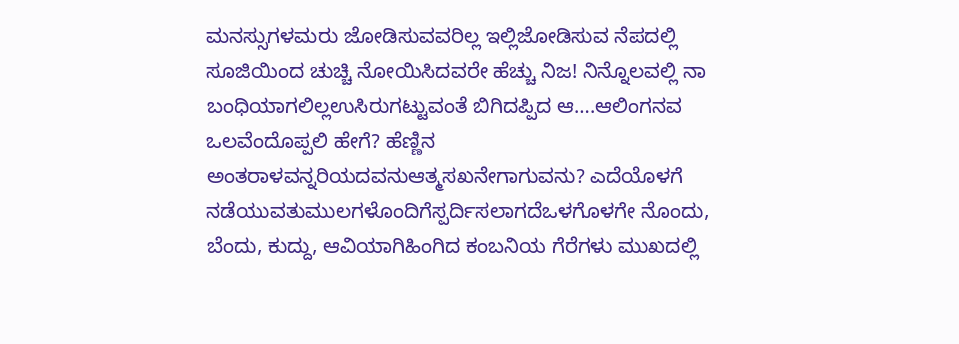ಮನಸ್ಸುಗಳಮರು ಜೋಡಿಸುವವರಿಲ್ಲ ಇಲ್ಲಿಜೋಡಿಸುವ ನೆಪದಲ್ಲಿ ಸೂಜಿಯಿಂದ ಚುಚ್ಚಿ ನೋಯಿಸಿದವರೇ ಹೆಚ್ಚು ನಿಜ! ನಿನ್ನೊಲವಲ್ಲಿ ನಾ ಬಂಧಿಯಾಗಲಿಲ್ಲಉಸಿರುಗಟ್ಟುವಂತೆ ಬಿಗಿದಪ್ಪಿದ ಆ….ಆಲಿಂಗನವ ಒಲವೆಂದೊಪ್ಪಲಿ ಹೇಗೆ? ಹೆಣ್ಣಿನ ಅಂತರಾಳವನ್ನರಿಯದವನುಆತ್ಮಸಖನೇಗಾಗುವನು? ಎದೆಯೊಳಗೆ ನಡೆಯುವತುಮುಲಗಳೊಂದಿಗೆಸ್ಪರ್ದಿಸಲಾಗದೆಒಳಗೊಳಗೇ ನೊಂದು, ಬೆಂದು, ಕುದ್ದು, ಆವಿಯಾಗಿಹಿಂಗಿದ ಕಂಬನಿಯ ಗೆರೆಗಳು ಮುಖದಲ್ಲಿ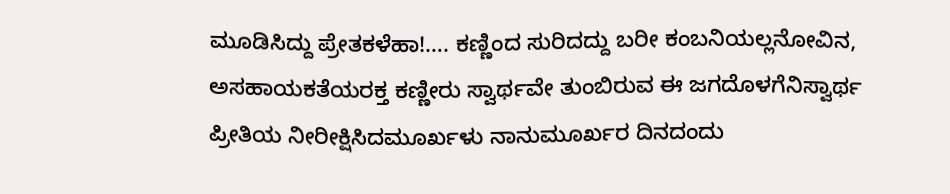ಮೂಡಿಸಿದ್ದು ಪ್ರೇತಕಳೆಹಾ!…. ಕಣ್ಣಿಂದ ಸುರಿದದ್ದು ಬರೀ ಕಂಬನಿಯಲ್ಲನೋವಿನ, ಅಸಹಾಯಕತೆಯರಕ್ತ ಕಣ್ಣೀರು ಸ್ವಾರ್ಥವೇ ತುಂಬಿರುವ ಈ ಜಗದೊಳಗೆನಿಸ್ವಾರ್ಥ ಪ್ರೀತಿಯ ನೀರೀಕ್ಷಿಸಿದಮೂರ್ಖಳು ನಾನುಮೂರ್ಖರ ದಿನದಂದು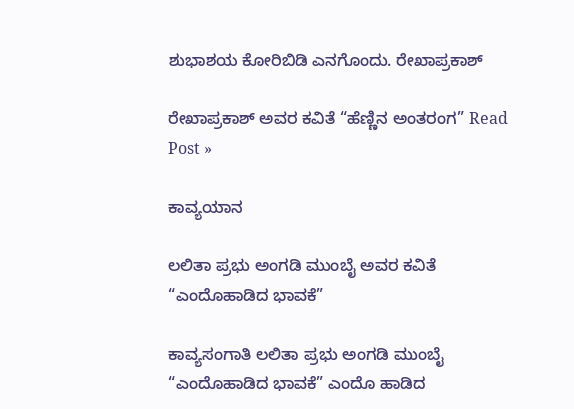ಶುಭಾಶಯ ಕೋರಿಬಿಡಿ ಎನಗೊಂದು. ರೇಖಾಪ್ರಕಾಶ್

ರೇಖಾಪ್ರಕಾಶ್ ಅವರ ಕವಿತೆ “ಹೆಣ್ಣಿನ ಅಂತರಂಗ” Read Post »

ಕಾವ್ಯಯಾನ

ಲಲಿತಾ ಪ್ರಭು ಅಂಗಡಿ ಮುಂಬೈ ಅವರ ಕವಿತೆ “ಎಂದೊಹಾಡಿದ ಭಾವಕೆ”

ಕಾವ್ಯಸಂಗಾತಿ ಲಲಿತಾ ಪ್ರಭು ಅಂಗಡಿ ಮುಂಬೈ “ಎಂದೊಹಾಡಿದ ಭಾವಕೆ” ಎಂದೊ ಹಾಡಿದ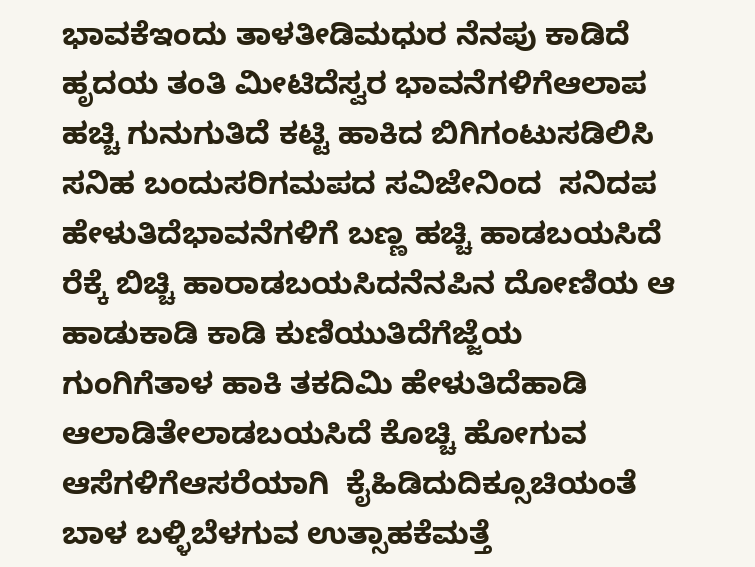ಭಾವಕೆಇಂದು ತಾಳತೀಡಿಮಧುರ ನೆನಪು ಕಾಡಿದೆ ಹೃದಯ ತಂತಿ ಮೀಟಿದೆಸ್ವರ ಭಾವನೆಗಳಿಗೆಆಲಾಪ ಹಚ್ಚಿ ಗುನುಗುತಿದೆ ಕಟ್ಟಿ ಹಾಕಿದ ಬಿಗಿಗಂಟುಸಡಿಲಿಸಿ ಸನಿಹ ಬಂದುಸರಿಗಮಪದ ಸವಿಜೇನಿಂದ  ಸನಿದಪ ಹೇಳುತಿದೆಭಾವನೆಗಳಿಗೆ ಬಣ್ಣ ಹಚ್ಚಿ ಹಾಡಬಯಸಿದೆ ರೆಕ್ಕೆ ಬಿಚ್ಚಿ ಹಾರಾಡಬಯಸಿದನೆನಪಿನ ದೋಣಿಯ ಆ ಹಾಡುಕಾಡಿ ಕಾಡಿ ಕುಣಿಯುತಿದೆಗೆಜ್ಜೆಯ ಗುಂಗಿಗೆತಾಳ ಹಾಕಿ ತಕದಿಮಿ ಹೇಳುತಿದೆಹಾಡಿ ಆಲಾಡಿತೇಲಾಡಬಯಸಿದೆ ಕೊಚ್ಚಿ ಹೋಗುವ ಆಸೆಗಳಿಗೆಆಸರೆಯಾಗಿ  ಕೈಹಿಡಿದುದಿಕ್ಸೂಚಿಯಂತೆ ಬಾಳ ಬಳ್ಳಿಬೆಳಗುವ ಉತ್ಸಾಹಕೆಮತ್ತೆ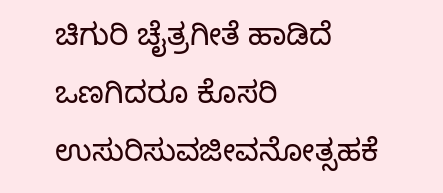ಚಿಗುರಿ ಚೈತ್ರಗೀತೆ ಹಾಡಿದೆ ಒಣಗಿದರೂ ಕೊಸರಿ ಉಸುರಿಸುವಜೀವನೋತ್ಸಹಕೆ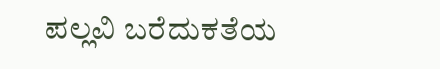ಪಲ್ಲವಿ ಬರೆದುಕತೆಯ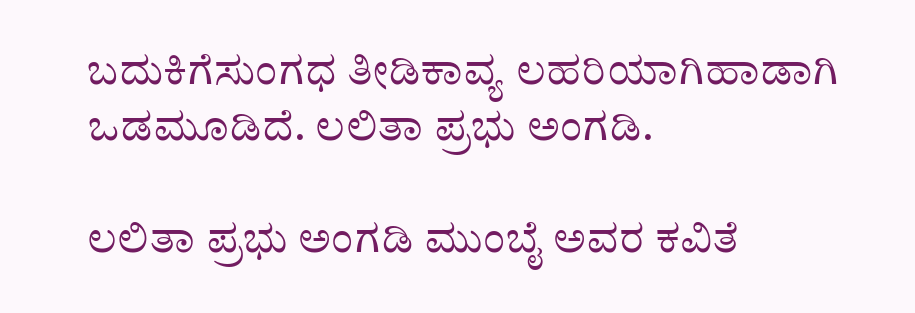ಬದುಕಿಗೆಸುಂಗಧ ತೀಡಿಕಾವ್ಯ ಲಹರಿಯಾಗಿಹಾಡಾಗಿ ಒಡಮೂಡಿದೆ. ಲಲಿತಾ ಪ್ರಭು ಅಂಗಡಿ.

ಲಲಿತಾ ಪ್ರಭು ಅಂಗಡಿ ಮುಂಬೈ ಅವರ ಕವಿತೆ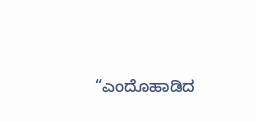“ಎಂದೊಹಾಡಿದ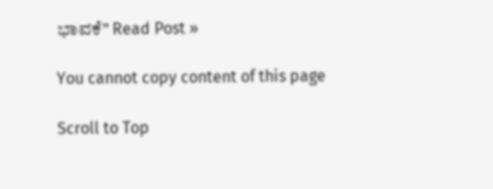ಭಾವಕೆ” Read Post »

You cannot copy content of this page

Scroll to Top